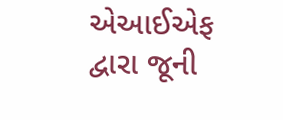એઆઈએફ દ્વારા જૂની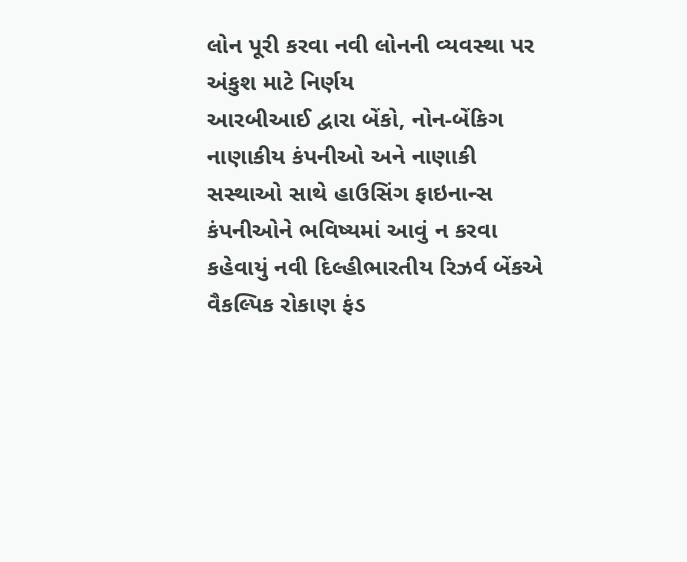લોન પૂરી કરવા નવી લોનની વ્યવસ્થા પર અંકુશ માટે નિર્ણય
આરબીઆઈ દ્વારા બેંકો, નોન-બેંકિગ નાણાકીય કંપનીઓ અને નાણાકી સસ્થાઓ સાથે હાઉસિંગ ફાઇનાન્સ કંપનીઓને ભવિષ્યમાં આવું ન કરવા કહેવાયું નવી દિલ્હીભારતીય રિઝર્વ બેંકએ વૈકલ્પિક રોકાણ ફંડ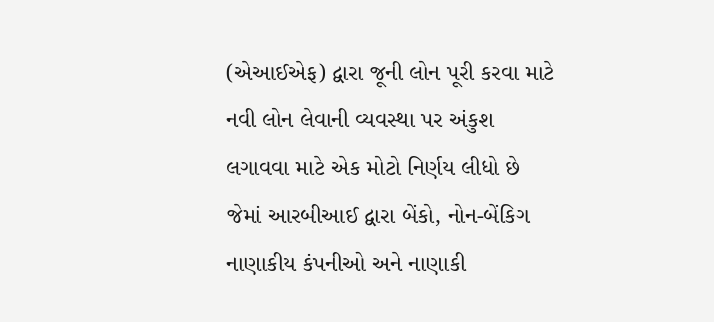(એઆઈએફ) દ્વારા જૂની લોન પૂરી કરવા માટે નવી લોન લેવાની વ્યવસ્થા પર અંકુશ લગાવવા માટે એક મોટો નિર્ણય લીધો છે જેમાં આરબીઆઈ દ્વારા બેંકો, નોન-બેંકિગ નાણાકીય કંપનીઓ અને નાણાકી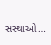સસ્થાઓ…